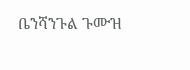ቤንሻንጉል ጉሙዝ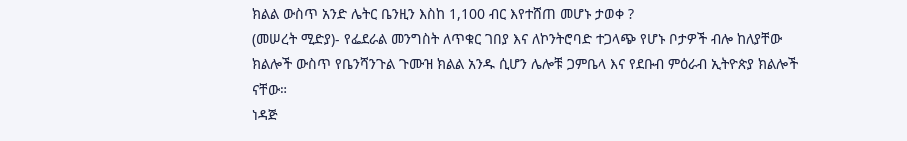ክልል ውስጥ አንድ ሌትር ቤንዚን እስከ 1,100 ብር እየተሸጠ መሆኑ ታወቀ ?
(መሠረት ሚድያ)- የፌደራል መንግስት ለጥቁር ገበያ እና ለኮንትሮባድ ተጋላጭ የሆኑ ቦታዎች ብሎ ከለያቸው ክልሎች ውስጥ የቤንሻንጉል ጉሙዝ ክልል አንዱ ሲሆን ሌሎቹ ጋምቤላ እና የደቡብ ምዕራብ ኢትዮጵያ ክልሎች ናቸው።
ነዳጅ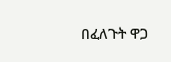በፈለጉት ዋጋ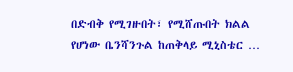በድብቅ የሚገዙበት፣ የሚሸጡበት ክልል የሆነው ቤንሻንጉል ከጠቅላይ ሚኒስቴር …